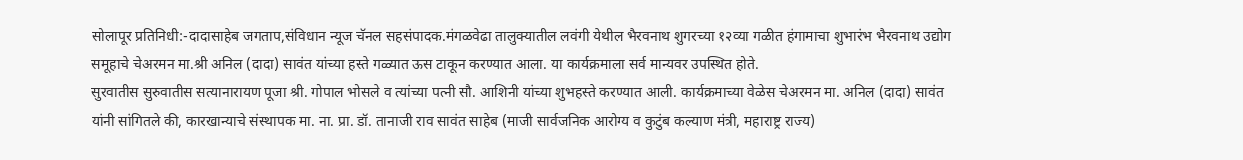सोलापूर प्रतिनिधी:-दादासाहेब जगताप,संविधान न्यूज चॅनल सहसंपादक.मंगळवेढा तालुक्यातील लवंगी येथील भैरवनाथ शुगरच्या १२व्या गळीत हंगामाचा शुभारंभ भैरवनाथ उद्योग समूहाचे चेअरमन मा.श्री अनिल (दादा) सावंत यांच्या हस्ते गळ्यात ऊस टाकून करण्यात आला. या कार्यक्रमाला सर्व मान्यवर उपस्थित होते.
सुरवातीस सुरुवातीस सत्यानारायण पूजा श्री. गोपाल भोसले व त्यांच्या पत्नी सौ. आशिनी यांच्या शुभहस्ते करण्यात आली. कार्यक्रमाच्या वेळेस चेअरमन मा. अनिल (दादा) सावंत यांनी सांगितले की, कारखान्याचे संस्थापक मा. ना. प्रा. डॉ. तानाजी राव सावंत साहेब (माजी सार्वजनिक आरोग्य व कुटुंब कल्याण मंत्री, महाराष्ट्र राज्य)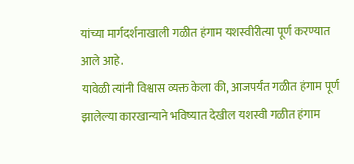यांच्या मार्गदर्शनाखाली गळीत हंगाम यशस्वीरीत्या पूर्ण करण्यात आले आहे.
यावेळी त्यांनी विश्वास व्यक्त केला की, आजपर्यंत गळीत हंगाम पूर्ण झालेल्या कारखान्याने भविष्यात देखील यशस्वी गळीत हंगाम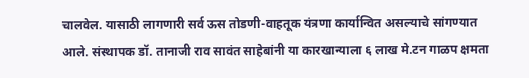चालवेल. यासाठी लागणारी सर्व ऊस तोडणी-वाहतूक यंत्रणा कार्यान्वित असल्याचे सांगण्यात आले. संस्थापक डॉ. तानाजी राव सावंत साहेबांनी या कारखान्याला ६ लाख मे.टन गाळप क्षमता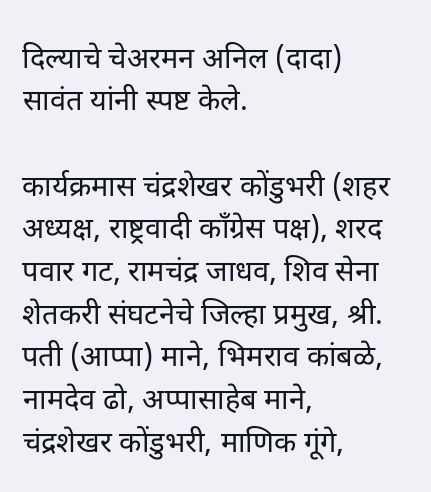दिल्याचे चेअरमन अनिल (दादा) सावंत यांनी स्पष्ट केले.

कार्यक्रमास चंद्रशेखर कोंडुभरी (शहर अध्यक्ष, राष्ट्रवादी काँग्रेस पक्ष), शरद पवार गट, रामचंद्र जाधव, शिव सेना शेतकरी संघटनेचे जिल्हा प्रमुख, श्री. पती (आप्पा) माने, भिमराव कांबळे, नामदेव ढो, अप्पासाहेब माने, चंद्रशेखर कोंडुभरी, माणिक गूंगे,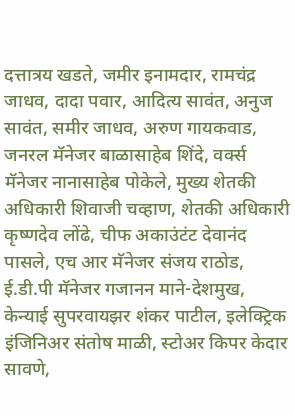दत्तात्रय खडते, जमीर इनामदार, रामचंद्र जाधव, दादा पवार, आदित्य सावंत, अनुज सावंत, समीर जाधव, अरुण गायकवाड, जनरल मॅनेजर बाळासाहेब शिंदे, वर्क्स मॅनेजर नानासाहेब पोकेले, मुख्य शेतकी अधिकारी शिवाजी चव्हाण, शेतकी अधिकारी कृष्णदेव लोंढे, चीफ अकाउंटंट देवानंद पासले, एच आर मॅनेजर संजय राठोड, ई.डी.पी मॅनेजर गजानन माने-देशमुख, केन्याई सुपरवायझर शंकर पाटील, इलेक्ट्रिक इंजिनिअर संतोष माळी, स्टोअर किपर केदार सावणे,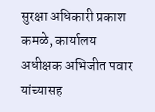सुरक्षा अधिकारी प्रकाश कमळे, कार्यालय अधीक्षक अभिजीत पवार यांच्यासह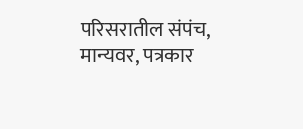परिसरातील संपंच, मान्यवर, पत्रकार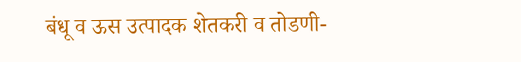बंधू व ऊस उत्पादक शेतकरी व तोडणी-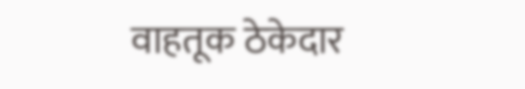वाहतूक ठेकेदार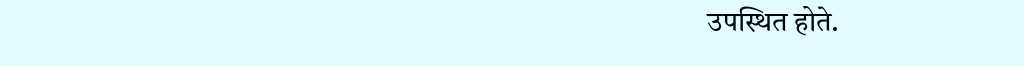उपस्थित होते.